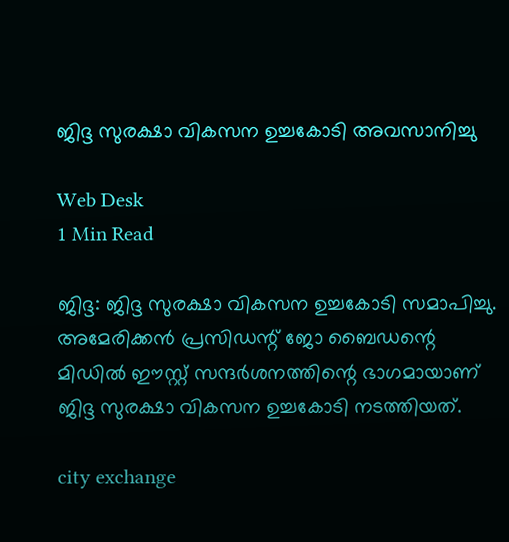ജിദ്ദ സുരക്ഷാ വികസന ഉച്ചകോടി അവസാനിച്ചു

Web Desk
1 Min Read

ജിദ്ദ: ജിദ്ദ സുരക്ഷാ വികസന ഉച്ചകോടി സമാപിച്ചു. അമേരിക്കന്‍ പ്രസിഡന്റ് ജോ ബൈഡന്റെ മിഡില്‍ ഈസ്റ്റ് സന്ദര്‍ശനത്തിന്റെ ഭാഗമായാണ് ജിദ്ദ സുരക്ഷാ വികസന ഉച്ചകോടി നടത്തിയത്.

city exchange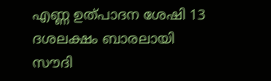എണ്ണ ഉത്പാദന ശേഷി 13 ദശലക്ഷം ബാരലായി സൗദി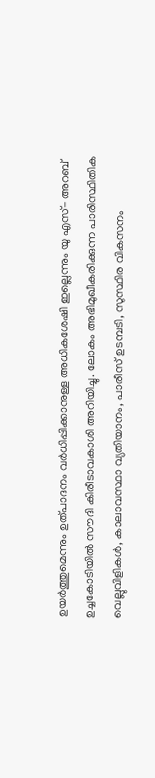ഉയര്‍ത്തുമെന്നും ഉത്പാദനം വര്‍ധിപ്പിക്കാനുള്ള അധികശേഷി ഇല്ലെന്നും യു എസ്- അറബ് ഉച്ചകോടിയില്‍ സൗദി കിരീടാവകാശി അറിയിച്ചു. ലോകം അഭിമുഖീകരിക്കുന്ന പാരിസ്ഥിതിക വെല്ലുവിളികള്‍, കാലാവസ്ഥാ വ്യതിയാനം, പാരീസ് ഉടമ്പടി, സുസ്ഥിര വികസനം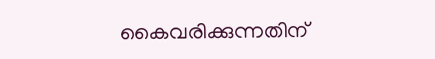കൈവരിക്കുന്നതിന്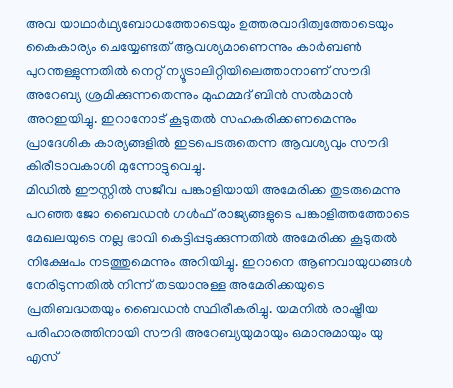അവ യാഥാര്‍ഥ്യബോധത്തോടെയും ഉത്തരവാദിത്വത്തോടെയും കൈകാര്യം ചെയ്യേണ്ടത് ആവശ്യമാണെന്നും കാര്‍ബണ്‍ പുറന്തള്ളുന്നതില്‍ നെറ്റ് ന്യൂട്രാലിറ്റിയിലെത്താനാണ് സൗദി അറേബ്യ ശ്രമിക്കുന്നതെന്നും മുഹമ്മദ് ബിന്‍ സല്‍മാന്‍ അറഇയിച്ചു. ഇറാനോട് കൂടുതല്‍ സഹകരിക്കണമെന്നും പ്രാദേശിക കാര്യങ്ങളില്‍ ഇടപെടരുതെന്ന ആവശ്യവും സൗദി കിരീടാവകാശി മുന്നോട്ടുവെച്ചു.
മിഡില്‍ ഈസ്റ്റില്‍ സജീവ പങ്കാളിയായി അമേരിക്ക തുടരുമെന്നു പറഞ്ഞ ജോ ബൈഡന്‍ ഗള്‍ഫ് രാജ്യങ്ങളുടെ പങ്കാളിത്തത്തോടെ മേഖലയുടെ നല്ല ഭാവി കെട്ടിപ്പടുക്കുന്നതില്‍ അമേരിക്ക കൂടുതല്‍ നിക്ഷേപം നടത്തുമെന്നും അറിയിച്ചു. ഇറാനെ ആണവായുധങ്ങള്‍ നേരിടുന്നതില്‍ നിന്ന് തടയാനുള്ള അമേരിക്കയുടെ പ്രതിബദ്ധതയും ബൈഡന്‍ സ്ഥിരീകരിച്ചു. യമനില്‍ രാഷ്ട്രീയ പരിഹാരത്തിനായി സൗദി അറേബ്യയുമായും ഒമാനുമായും യു എസ്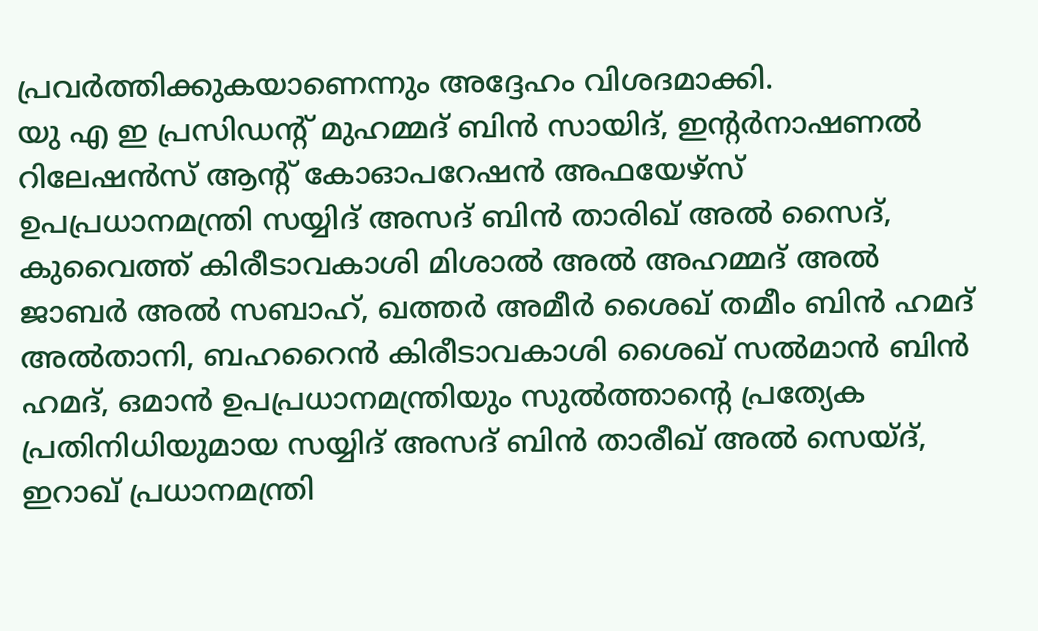പ്രവര്‍ത്തിക്കുകയാണെന്നും അദ്ദേഹം വിശദമാക്കി.
യു എ ഇ പ്രസിഡന്റ് മുഹമ്മദ് ബിന്‍ സായിദ്, ഇന്റര്‍നാഷണല്‍ റിലേഷന്‍സ് ആന്റ് കോഓപറേഷന്‍ അഫയേഴ്‌സ് ഉപപ്രധാനമന്ത്രി സയ്യിദ് അസദ് ബിന്‍ താരിഖ് അല്‍ സൈദ്, കുവൈത്ത് കിരീടാവകാശി മിശാല്‍ അല്‍ അഹമ്മദ് അല്‍ ജാബര്‍ അല്‍ സബാഹ്, ഖത്തര്‍ അമീര്‍ ശൈഖ് തമീം ബിന്‍ ഹമദ് അല്‍താനി, ബഹറൈന്‍ കിരീടാവകാശി ശൈഖ് സല്‍മാന്‍ ബിന്‍ ഹമദ്, ഒമാന്‍ ഉപപ്രധാനമന്ത്രിയും സുല്‍ത്താന്റെ പ്രത്യേക പ്രതിനിധിയുമായ സയ്യിദ് അസദ് ബിന്‍ താരീഖ് അല്‍ സെയ്ദ്, ഇറാഖ് പ്രധാനമന്ത്രി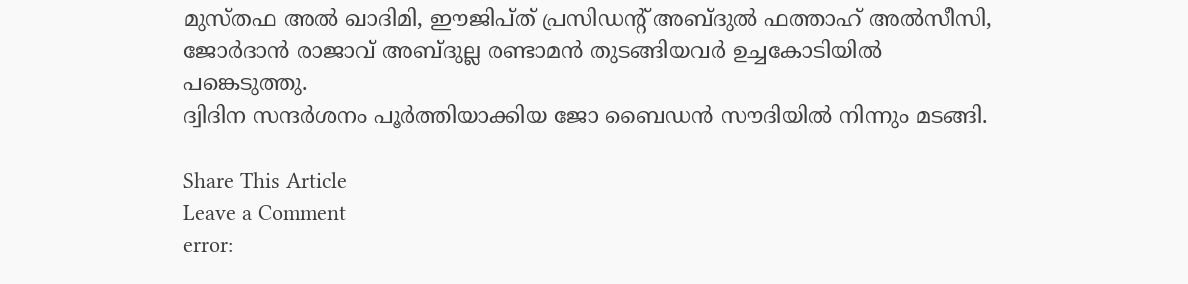മുസ്തഫ അല്‍ ഖാദിമി, ഈജിപ്ത് പ്രസിഡന്റ് അബ്ദുല്‍ ഫത്താഹ് അല്‍സീസി, ജോര്‍ദാന്‍ രാജാവ് അബ്ദുല്ല രണ്ടാമന്‍ തുടങ്ങിയവര്‍ ഉച്ചകോടിയില്‍ പങ്കെടുത്തു.
ദ്വിദിന സന്ദര്‍ശനം പൂര്‍ത്തിയാക്കിയ ജോ ബൈഡന്‍ സൗദിയില്‍ നിന്നും മടങ്ങി.

Share This Article
Leave a Comment
error: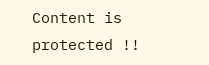Content is protected !!